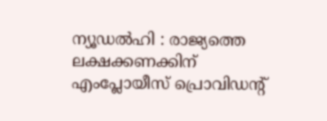ന്യൂഡൽഹി : രാജ്യത്തെ ലക്ഷക്കണക്കിന് എംപ്ലോയീസ് പ്രൊവിഡന്റ്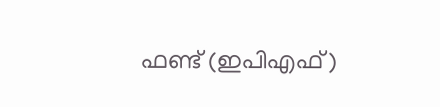ഫണ്ട് (ഇപിഎഫ്)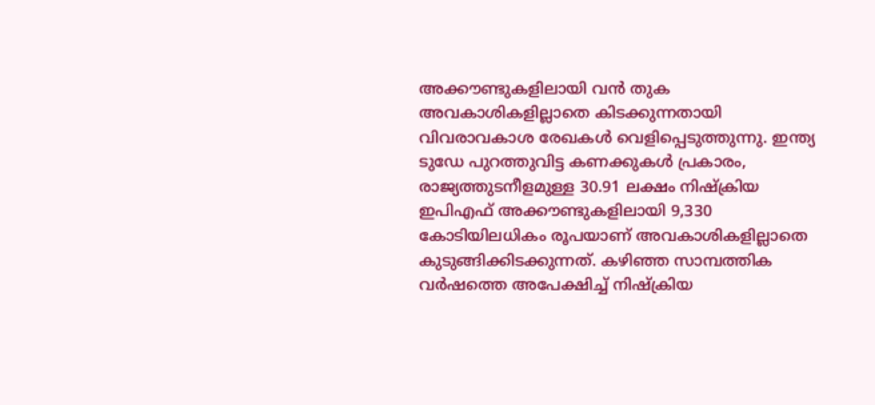അക്കൗണ്ടുകളിലായി വൻ തുക അവകാശികളില്ലാതെ കിടക്കുന്നതായി വിവരാവകാശ രേഖകൾ വെളിപ്പെടുത്തുന്നു. ഇന്ത്യ ടുഡേ പുറത്തുവിട്ട കണക്കുകൾ പ്രകാരം, രാജ്യത്തുടനീളമുള്ള 30.91 ലക്ഷം നിഷ്ക്രിയ ഇപിഎഫ് അക്കൗണ്ടുകളിലായി 9,330 കോടിയിലധികം രൂപയാണ് അവകാശികളില്ലാതെ കുടുങ്ങിക്കിടക്കുന്നത്. കഴിഞ്ഞ സാമ്പത്തിക വർഷത്തെ അപേക്ഷിച്ച് നിഷ്ക്രിയ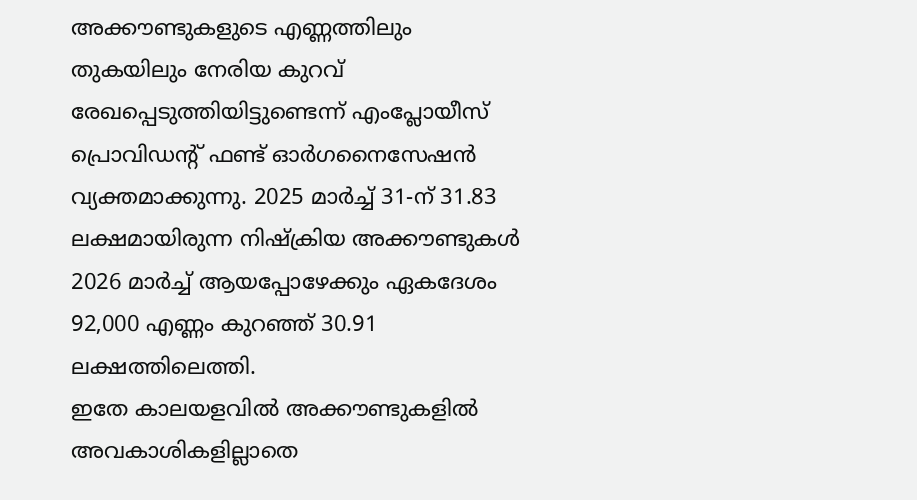അക്കൗണ്ടുകളുടെ എണ്ണത്തിലും തുകയിലും നേരിയ കുറവ് രേഖപ്പെടുത്തിയിട്ടുണ്ടെന്ന് എംപ്ലോയീസ് പ്രൊവിഡന്റ് ഫണ്ട് ഓർഗനൈസേഷൻ വ്യക്തമാക്കുന്നു. 2025 മാർച്ച് 31-ന് 31.83 ലക്ഷമായിരുന്ന നിഷ്ക്രിയ അക്കൗണ്ടുകൾ 2026 മാർച്ച് ആയപ്പോഴേക്കും ഏകദേശം 92,000 എണ്ണം കുറഞ്ഞ് 30.91 ലക്ഷത്തിലെത്തി.
ഇതേ കാലയളവിൽ അക്കൗണ്ടുകളിൽ അവകാശികളില്ലാതെ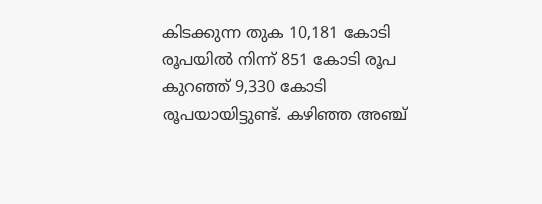കിടക്കുന്ന തുക 10,181 കോടി രൂപയിൽ നിന്ന് 851 കോടി രൂപ കുറഞ്ഞ് 9,330 കോടി രൂപയായിട്ടുണ്ട്. കഴിഞ്ഞ അഞ്ച്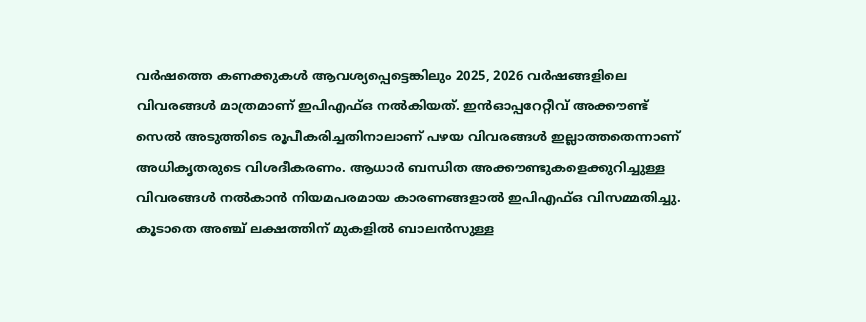വർഷത്തെ കണക്കുകൾ ആവശ്യപ്പെട്ടെങ്കിലും 2025, 2026 വർഷങ്ങളിലെ വിവരങ്ങൾ മാത്രമാണ് ഇപിഎഫ്ഒ നൽകിയത്. ഇൻഓപ്പറേറ്റീവ് അക്കൗണ്ട് സെൽ അടുത്തിടെ രൂപീകരിച്ചതിനാലാണ് പഴയ വിവരങ്ങൾ ഇല്ലാത്തതെന്നാണ് അധികൃതരുടെ വിശദീകരണം. ആധാർ ബന്ധിത അക്കൗണ്ടുകളെക്കുറിച്ചുള്ള വിവരങ്ങൾ നൽകാൻ നിയമപരമായ കാരണങ്ങളാൽ ഇപിഎഫ്ഒ വിസമ്മതിച്ചു. കൂടാതെ അഞ്ച് ലക്ഷത്തിന് മുകളിൽ ബാലൻസുള്ള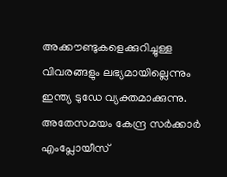അക്കൗണ്ടുകളെക്കുറിച്ചുള്ള വിവരങ്ങളും ലഭ്യമായില്ലെന്നും ഇന്ത്യ ടുഡേ വ്യക്തമാക്കുന്നു.
അതേസമയം കേന്ദ്ര സർക്കാർ എംപ്ലോയീസ്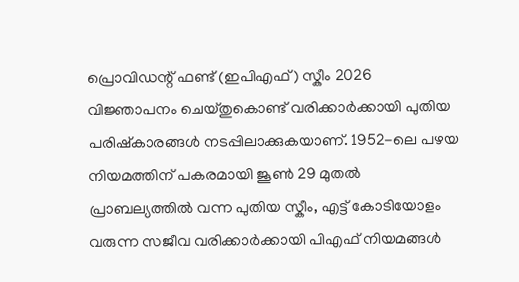പ്രൊവിഡന്റ് ഫണ്ട് (ഇപിഎഫ്) സ്കീം 2026 വിജ്ഞാപനം ചെയ്തുകൊണ്ട് വരിക്കാർക്കായി പുതിയ പരിഷ്കാരങ്ങൾ നടപ്പിലാക്കുകയാണ്. 1952-ലെ പഴയ നിയമത്തിന് പകരമായി ജൂൺ 29 മുതൽ പ്രാബല്യത്തിൽ വന്ന പുതിയ സ്കീം, എട്ട് കോടിയോളം വരുന്ന സജീവ വരിക്കാർക്കായി പിഎഫ് നിയമങ്ങൾ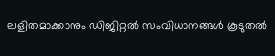ലളിതമാക്കാനും ഡിജിറ്റൽ സംവിധാനങ്ങൾ കൂടുതൽ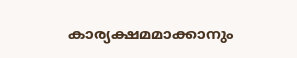കാര്യക്ഷമമാക്കാനും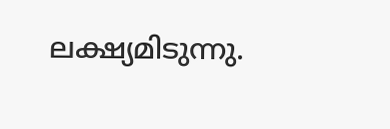ലക്ഷ്യമിടുന്നു.